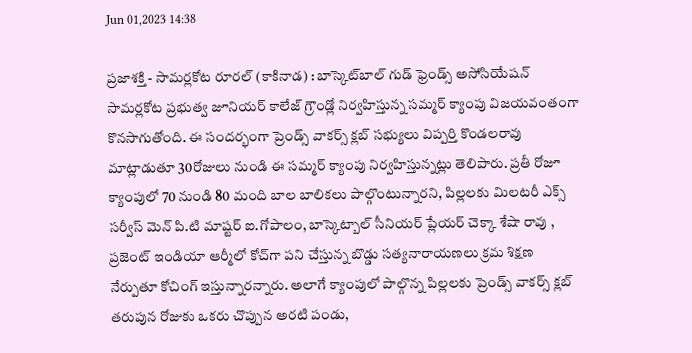Jun 01,2023 14:38

ప్రజాశక్తి - సామర్లకోట రూరల్‌ (కాకినాడ) : బాస్కెట్‌బాల్‌ గుడ్‌ ఫ్రెండ్స్‌ అసోసియేషన్‌ సామర్లకోట ప్రభుత్వ జూనియర్‌ కాలేజ్‌ గ్రౌండ్లో నిర్వహిస్తున్న సమ్మర్‌ క్యాంపు విజయవంతంగా కొనసాగుతోంది. ఈ సందర్భంగా ప్రెండ్స్‌ వాకర్స్‌ క్లబ్‌ సభ్యులు విప్పర్తి కొండలరావు మాట్లాడుతూ 30రోజులు నుండి ఈ సమ్మర్‌ క్యాంపు నిర్వహిస్తున్నట్లు తెలిపారు. ప్రతీ రోజూ క్యాంపులో 70 నుండి 80 మంది బాల బాలికలు పాల్గొంటున్నారని, పిల్లలకు మిలటరీ ఎక్స్‌ సర్వీస్‌ మెన్‌ పి.టి మాష్టర్‌ ఐ.గోపాలం, బాస్కెట్బాల్‌ సీనియర్‌ ప్లేయర్‌ చెక్కా శేషా రావు , ప్రజెంట్‌ ఇండియా ఆర్మీలో కోచ్‌గా పని చేస్తున్న బొడ్డు సత్యనారాయణలు క్రమ శిక్షణ నేర్పుతూ కోచింగ్‌ ఇస్తున్నారన్నారు. అలాగే క్యాంపులో పాల్గొన్న పిల్లలకు ప్రెండ్స్‌ వాకర్స్‌ క్లబ్‌ తరుపున రోజుకు ఒకరు చొప్పున అరటి పండు,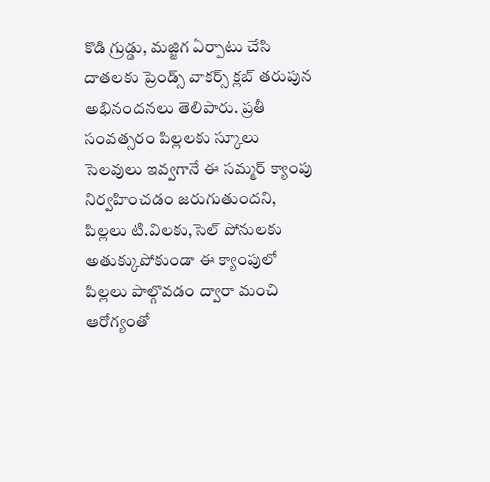కొడి గ్రుడ్డు, మజ్జిగ ఏర్పాటు చేసి దాతలకు ప్రెండ్స్‌ వాకర్స్‌ క్లబ్‌ తరుపున అభినందనలు తెలిపారు. ప్రతీ సంవత్సరం పిల్లలకు స్కూలు సెలవులు ఇవ్వగానే ఈ సమ్మర్‌ క్యాంపు నిర్వహించడం జరుగుతుందని, పిల్లలు టి.విలకు,సెల్‌ పోనులకు అతుక్కుపోకుండా ఈ క్యాంపులో పిల్లలు పాల్గొవడం ద్వారా మంచి ఆరోగ్యంతో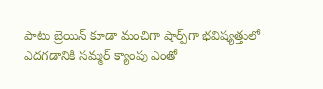పాటు బ్రెయిన్‌ కూడా మంచిగా షార్ప్‌గా భవిష్యత్తులో ఎదగడానికి సమ్మర్‌ క్యాంపు ఎంతో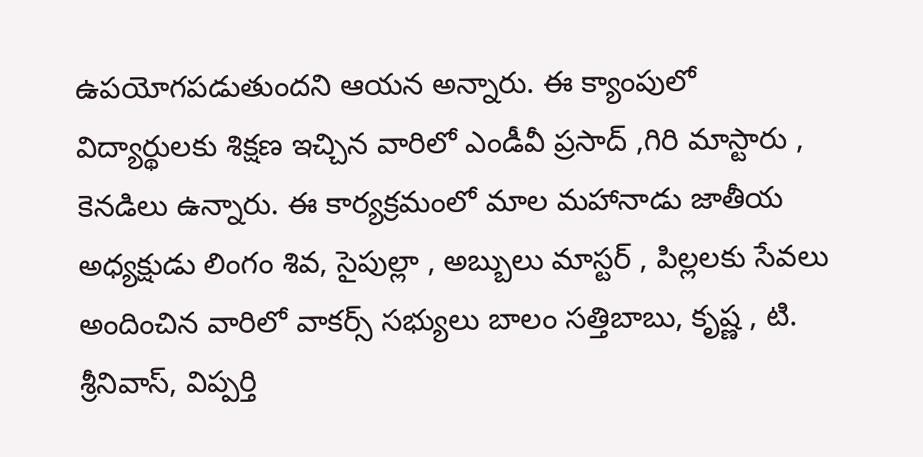ఉపయోగపడుతుందని ఆయన అన్నారు. ఈ క్యాంపులో విద్యార్థులకు శిక్షణ ఇచ్చిన వారిలో ఎండీవీ ప్రసాద్‌ ,గిరి మాస్టారు , కెనడిలు ఉన్నారు. ఈ కార్యక్రమంలో మాల మహానాడు జాతీయ అధ్యక్షుడు లింగం శివ, సైపుల్లా , అబ్బులు మాస్టర్‌ , పిల్లలకు సేవలు అందించిన వారిలో వాకర్స్‌ సభ్యులు బాలం సత్తిబాబు, కృష్ణ , టి. శ్రీనివాస్‌, విప్పర్తి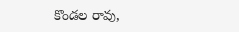కొండల రావు,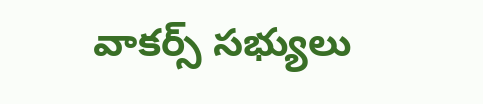వాకర్స్‌ సభ్యులు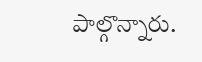పాల్గొన్నారు.